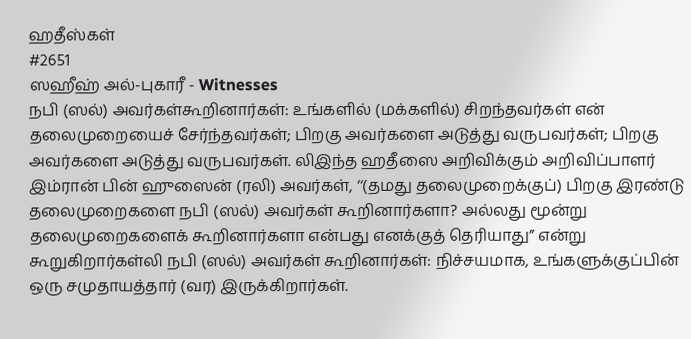ஹதீஸ்கள்
#2651
ஸஹீஹ் அல்-புகாரீ - Witnesses
நபி (ஸல்) அவர்கள்கூறினார்கள்: உங்களில் (மக்களில்) சிறந்தவர்கள் என் தலைமுறையைச் சேர்ந்தவர்கள்; பிறகு அவர்களை அடுத்து வருபவர்கள்; பிறகு அவர்களை அடுத்து வருபவர்கள். லிஇந்த ஹதீஸை அறிவிக்கும் அறிவிப்பாளர் இம்ரான் பின் ஹுஸைன் (ரலி) அவர்கள், ‘‘(தமது தலைமுறைக்குப்) பிறகு இரண்டு தலைமுறைகளை நபி (ஸல்) அவர்கள் கூறினார்களா? அல்லது மூன்று தலைமுறைகளைக் கூறினார்களா என்பது எனக்குத் தெரியாது” என்று கூறுகிறார்கள்லி நபி (ஸல்) அவர்கள் கூறினார்கள்: நிச்சயமாக, உங்களுக்குப்பின் ஒரு சமுதாயத்தார் (வர) இருக்கிறார்கள்.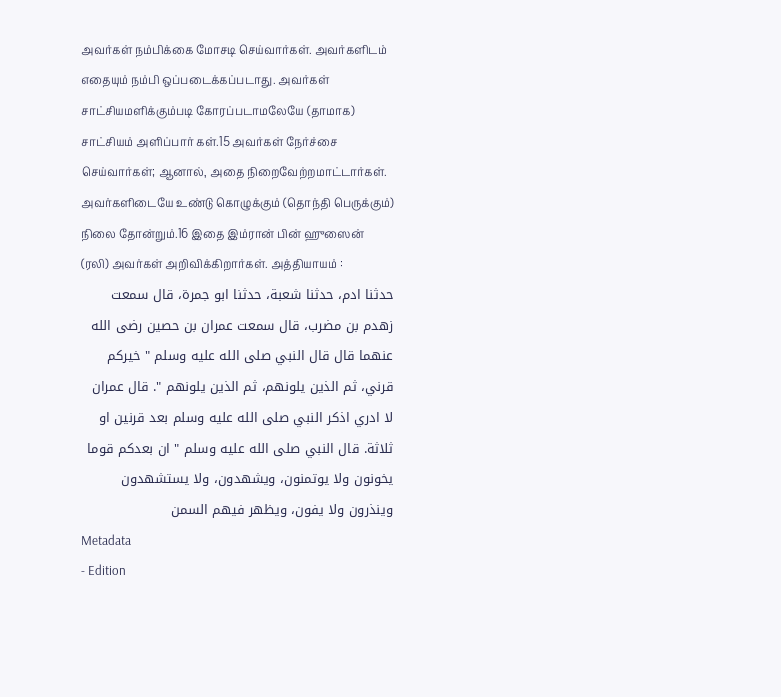அவர்கள் நம்பிக்கை மோசடி செய்வார்கள். அவர்களிடம் எதையும் நம்பி ஒப்படைக்கப்படாது. அவர்கள் சாட்சியமளிக்கும்படி கோரப்படாமலேயே (தாமாக) சாட்சியம் அளிப்பார் கள்.15 அவர்கள் நேர்ச்சை செய்வார்கள்; ஆனால், அதை நிறைவேற்றமாட்டார்கள். அவர்களிடையே உண்டு கொழுக்கும் (தொந்தி பெருக்கும்) நிலை தோன்றும்.16 இதை இம்ரான் பின் ஹுஸைன் (ரலி) அவர்கள் அறிவிக்கிறார்கள். அத்தியாயம் :
حدثنا ادم، حدثنا شعبة، حدثنا ابو جمرة، قال سمعت زهدم بن مضرب، قال سمعت عمران بن حصين رضى الله عنهما قال قال النبي صلى الله عليه وسلم " خيركم قرني، ثم الذين يلونهم، ثم الذين يلونهم ". قال عمران لا ادري اذكر النبي صلى الله عليه وسلم بعد قرنين او ثلاثة. قال النبي صلى الله عليه وسلم " ان بعدكم قوما يخونون ولا يوتمنون، ويشهدون، ولا يستشهدون وينذرون ولا يفون، ويظهر فيهم السمن
Metadata
- Edition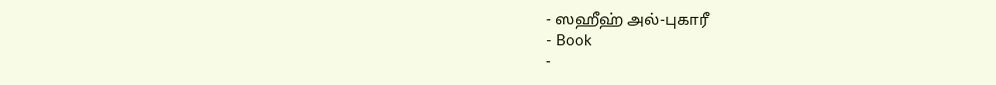- ஸஹீஹ் அல்-புகாரீ
- Book
-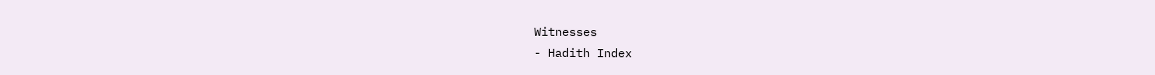Witnesses
- Hadith Index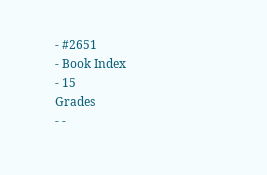- #2651
- Book Index
- 15
Grades
- -